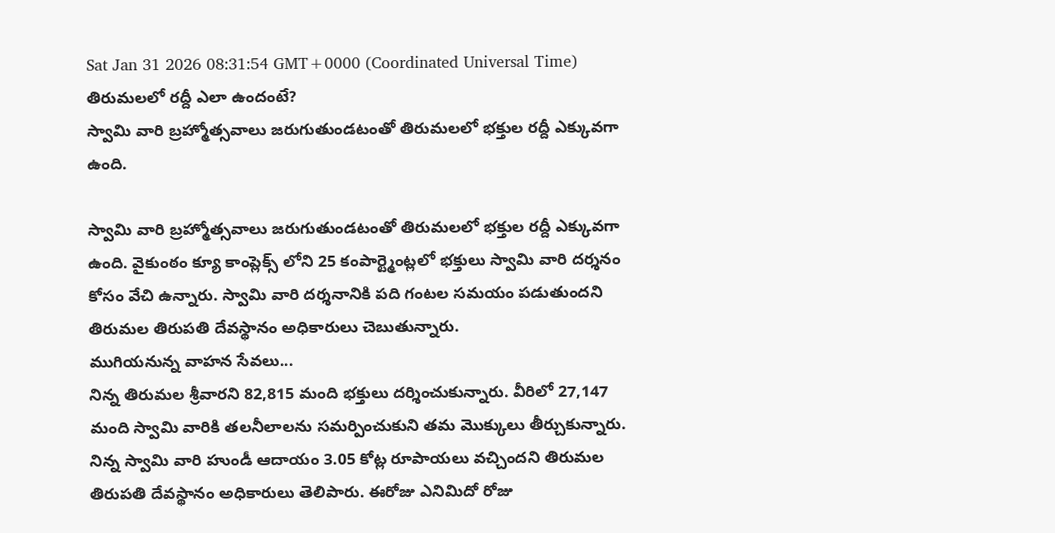Sat Jan 31 2026 08:31:54 GMT+0000 (Coordinated Universal Time)
తిరుమలలో రద్దీ ఎలా ఉందంటే?
స్వామి వారి బ్రహ్మోత్సవాలు జరుగుతుండటంతో తిరుమలలో భక్తుల రద్దీ ఎక్కువగా ఉంది.

స్వామి వారి బ్రహ్మోత్సవాలు జరుగుతుండటంతో తిరుమలలో భక్తుల రద్దీ ఎక్కువగా ఉంది. వైకుంఠం క్యూ కాంప్లెక్స్ లోని 25 కంపార్ట్మెంట్లలో భక్తులు స్వామి వారి దర్శనం కోసం వేచి ఉన్నారు. స్వామి వారి దర్శనానికి పది గంటల సమయం పడుతుందని తిరుమల తిరుపతి దేవస్థానం అధికారులు చెబుతున్నారు.
ముగియనున్న వాహన సేవలు...
నిన్న తిరుమల శ్రీవారని 82,815 మంది భక్తులు దర్శించుకున్నారు. వీరిలో 27,147 మంది స్వామి వారికి తలనీలాలను సమర్పించుకుని తమ మొక్కులు తీర్చుకున్నారు. నిన్న స్వామి వారి హుండీ ఆదాయం 3.05 కోట్ల రూపాయలు వచ్చిందని తిరుమల తిరుపతి దేవస్థానం అధికారులు తెలిపారు. ఈరోజు ఎనిమిదో రోజు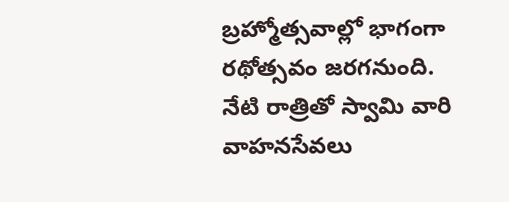బ్రహ్మోత్సవాల్లో భాగంగా రథోత్సవం జరగనుంది. నేటి రాత్రితో స్వామి వారి వాహనసేవలు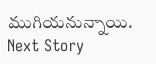ముగియనున్నాయి.
Next Story